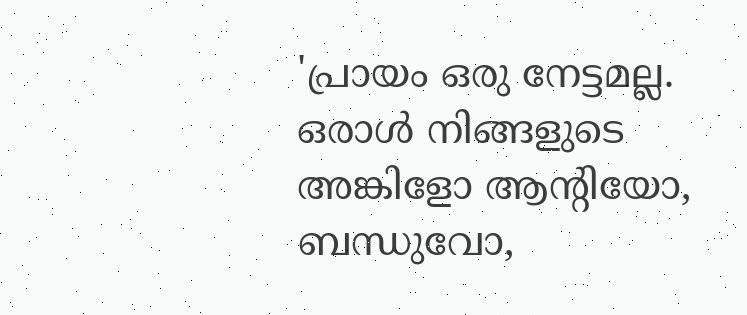'പ്രായം ഒരു നേട്ടമല്ല. ഒരാൾ നിങ്ങളുടെ അങ്കിളോ ആന്‍റിയോ, ബന്ധുവോ,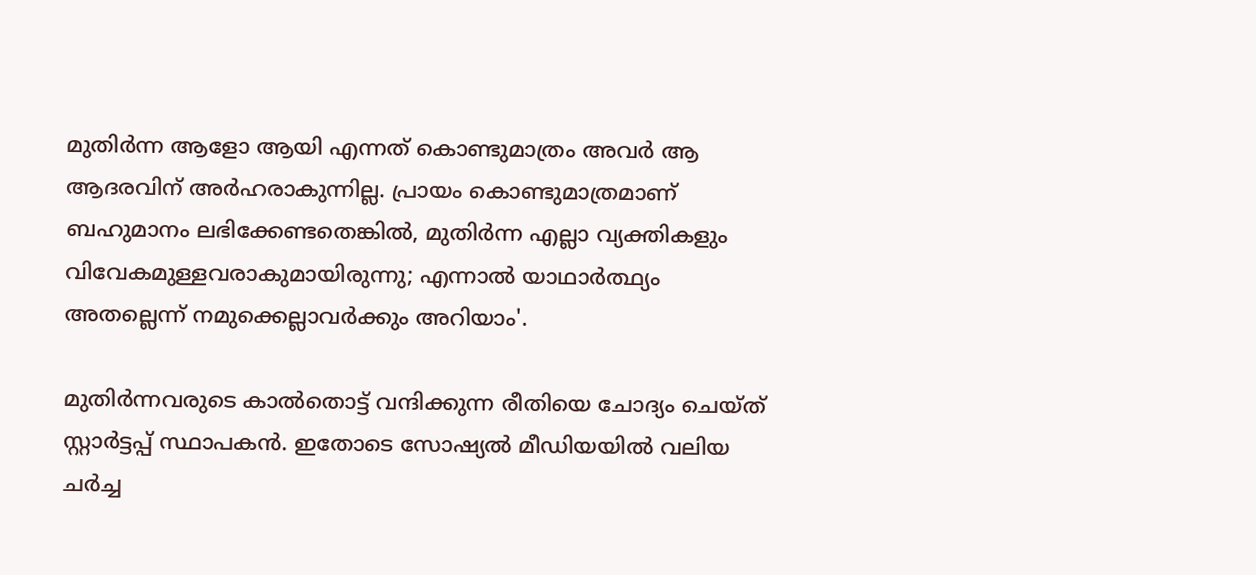മുതിർന്ന ആളോ ആയി എന്നത് കൊണ്ടുമാത്രം അവർ ആ ആദരവിന് അർഹരാകുന്നില്ല. പ്രായം കൊണ്ടുമാത്രമാണ് ബഹുമാനം ലഭിക്കേണ്ടതെങ്കിൽ, മുതിർന്ന എല്ലാ വ്യക്തികളും വിവേകമുള്ളവരാകുമായിരുന്നു; എന്നാൽ യാഥാർത്ഥ്യം അതല്ലെന്ന് നമുക്കെല്ലാവർക്കും അറിയാം'.

മുതിർന്നവരുടെ കാൽതൊട്ട് വന്ദിക്കുന്ന രീതിയെ ചോദ്യം ചെയ്ത് സ്റ്റാർട്ടപ്പ് സ്ഥാപകൻ. ഇതോടെ സോഷ്യൽ മീഡിയയിൽ വലിയ ചർച്ച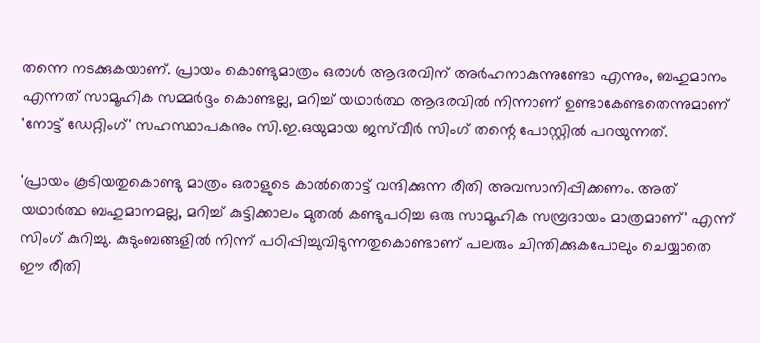തന്നെ നടക്കുകയാണ്. പ്രായം കൊണ്ടുമാത്രം ഒരാൾ ആദരവിന് അർഹനാകുന്നുണ്ടോ എന്നും, ബഹുമാനം എന്നത് സാമൂഹിക സമ്മർദ്ദം കൊണ്ടല്ല, മറിച്ച് യഥാർത്ഥ ആദരവിൽ നിന്നാണ് ഉണ്ടാകേണ്ടതെന്നുമാണ് 'നോട്ട് ഡേറ്റിംഗ്' സഹസ്ഥാപകനും സി.ഇ.ഒയുമായ ജസ്‌വീർ സിംഗ് തന്റെ പോസ്റ്റിൽ പറയുന്നത്.

'പ്രായം കൂടിയതുകൊണ്ടു മാത്രം ഒരാളുടെ കാൽതൊട്ട് വന്ദിക്കുന്ന രീതി അവസാനിപ്പിക്കണം. അത് യഥാർത്ഥ ബഹുമാനമല്ല, മറിച്ച് കുട്ടിക്കാലം മുതൽ കണ്ടുപഠിച്ച ഒരു സാമൂഹിക സമ്പ്രദായം മാത്രമാണ്' എന്ന് സിംഗ് കുറിച്ചു. കുടുംബങ്ങളിൽ നിന്ന് പഠിപ്പിച്ചുവിടുന്നതുകൊണ്ടാണ് പലരും ചിന്തിക്കുകപോലും ചെയ്യാതെ ഈ രീതി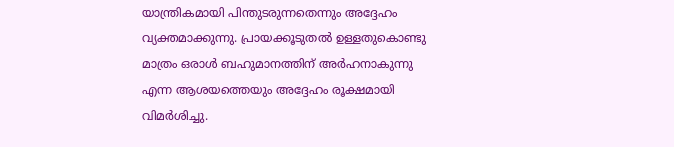യാന്ത്രികമായി പിന്തുടരുന്നതെന്നും അദ്ദേഹം വ്യക്തമാക്കുന്നു. പ്രായക്കൂടുതൽ ഉള്ളതുകൊണ്ടു മാത്രം ഒരാൾ ബഹുമാനത്തിന് അർഹനാകുന്നു എന്ന ആശയത്തെയും അദ്ദേഹം രൂക്ഷമായി വിമർശിച്ചു.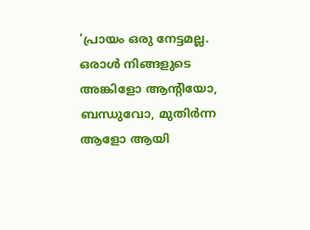'പ്രായം ഒരു നേട്ടമല്ല. ഒരാൾ നിങ്ങളുടെ അങ്കിളോ ആന്‍റിയോ, ബന്ധുവോ, മുതിർന്ന ആളോ ആയി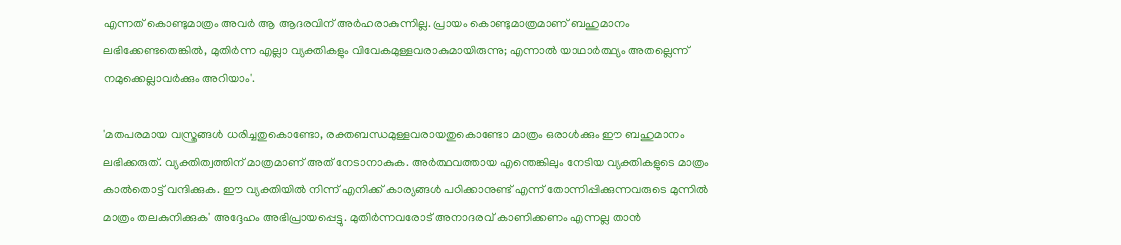എന്നത് കൊണ്ടുമാത്രം അവർ ആ ആദരവിന് അർഹരാകുന്നില്ല. പ്രായം കൊണ്ടുമാത്രമാണ് ബഹുമാനം ലഭിക്കേണ്ടതെങ്കിൽ, മുതിർന്ന എല്ലാ വ്യക്തികളും വിവേകമുള്ളവരാകുമായിരുന്നു; എന്നാൽ യാഥാർത്ഥ്യം അതല്ലെന്ന് നമുക്കെല്ലാവർക്കും അറിയാം'.

'മതപരമായ വസ്ത്രങ്ങൾ ധരിച്ചതുകൊണ്ടോ, രക്തബന്ധമുള്ളവരായതുകൊണ്ടോ മാത്രം ഒരാൾക്കും ഈ ബഹുമാനം ലഭിക്കരുത്. വ്യക്തിത്വത്തിന് മാത്രമാണ് അത് നേടാനാകുക. അർത്ഥവത്തായ എന്തെങ്കിലും നേടിയ വ്യക്തികളുടെ മാത്രം കാൽതൊട്ട് വന്ദിക്കുക. ഈ വ്യക്തിയിൽ നിന്ന് എനിക്ക് കാര്യങ്ങൾ പഠിക്കാനുണ്ട് എന്ന് തോന്നിപ്പിക്കുന്നവരുടെ മുന്നിൽ മാത്രം തലകുനിക്കുക' അദ്ദേഹം അഭിപ്രായപ്പെട്ടു. മുതിർന്നവരോട് അനാദരവ് കാണിക്കണം എന്നല്ല താൻ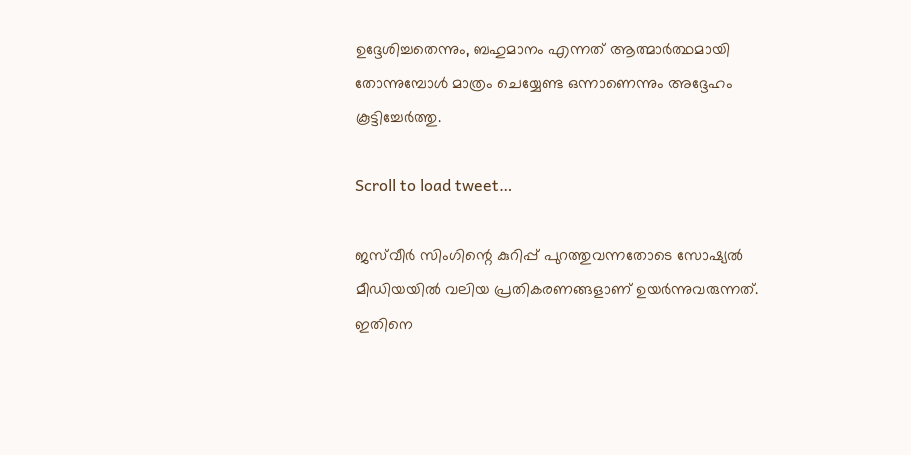ഉദ്ദേശിച്ചതെന്നും, ബഹുമാനം എന്നത് ആത്മാർത്ഥമായി തോന്നുമ്പോൾ മാത്രം ചെയ്യേണ്ട ഒന്നാണെന്നും അദ്ദേഹം കൂട്ടിച്ചേർത്തു.

Scroll to load tweet…

ജസ്‌വീർ സിംഗിന്റെ കുറിപ്പ് പുറത്തുവന്നതോടെ സോഷ്യൽ മീഡിയയിൽ വലിയ പ്രതികരണങ്ങളാണ് ഉയർന്നുവരുന്നത്. ഇതിനെ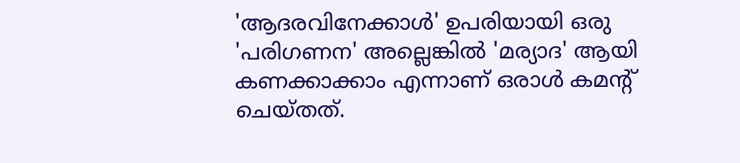'ആദരവിനേക്കാൾ' ഉപരിയായി ഒരു 'പരിഗണന' അല്ലെങ്കിൽ 'മര്യാദ' ആയി കണക്കാക്കാം എന്നാണ് ഒരാൾ കമന്റ് ചെയ്തത്.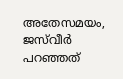അതേസമയം, ജസ്‍വീർ പറഞ്ഞത്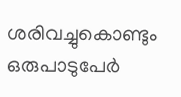ശരിവച്ചുകൊണ്ടും ഒരുപാടുപേർ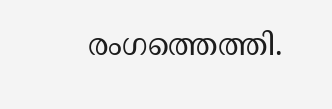രംഗത്തെത്തി.